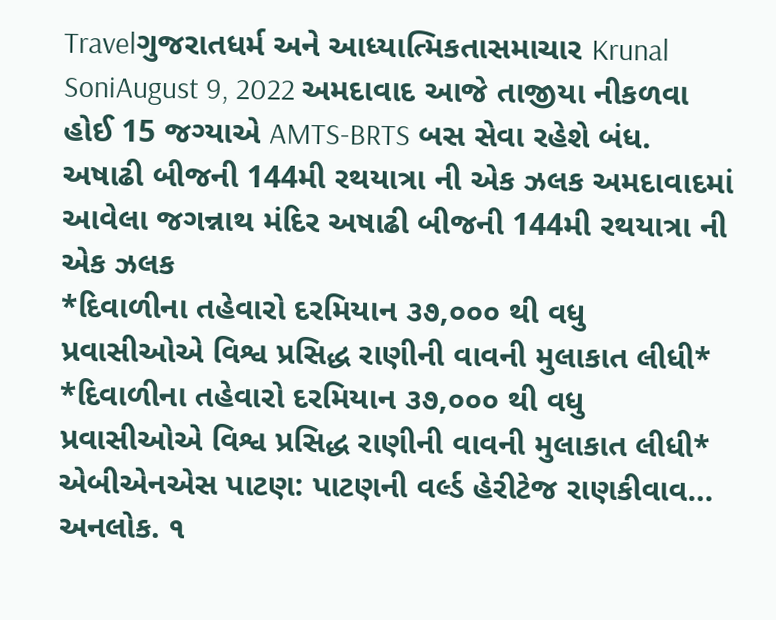Travelગુજરાતધર્મ અને આધ્યાત્મિકતાસમાચાર Krunal SoniAugust 9, 2022 અમદાવાદ આજે તાજીયા નીકળવા હોઈ 15 જગ્યાએ AMTS-BRTS બસ સેવા રહેશે બંધ.
અષાઢી બીજની 144મી રથયાત્રા ની એક ઝલક અમદાવાદમાં આવેલા જગન્નાથ મંદિર અષાઢી બીજની 144મી રથયાત્રા ની એક ઝલક
*દિવાળીના તહેવારો દરમિયાન ૩૭,૦૦૦ થી વધુ પ્રવાસીઓએ વિશ્વ પ્રસિદ્ધ રાણીની વાવની મુલાકાત લીધી* *દિવાળીના તહેવારો દરમિયાન ૩૭,૦૦૦ થી વધુ પ્રવાસીઓએ વિશ્વ પ્રસિદ્ધ રાણીની વાવની મુલાકાત લીધી* એબીએનએસ પાટણ: પાટણની વર્લ્ડ હેરીટેજ રાણકીવાવ…
અનલોક. ૧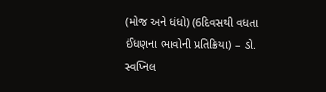(મોજ અને ધંધો) (6દિવસથી વધતા ઈંધણના ભાવોની પ્રતિક્રિયા) – ડો. સ્વપ્નિલ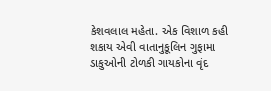કેશવલાલ મહેતા. એક વિશાળ કહી શકાય એવી વાતાનુકૂલિન ગુફામા ડાકુઓની ટોળકી ગાયકોના વૃંદ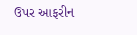ઉપર આફરીન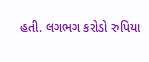હતી. લગભગ કરોડો રુપિયા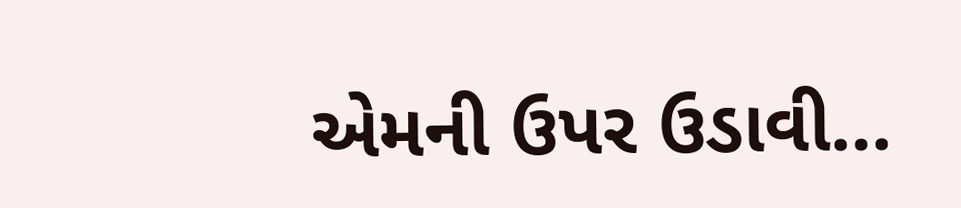એમની ઉપર ઉડાવી…